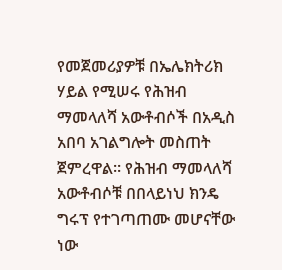የመጀመሪያዎቹ በኤሌክትሪክ ሃይል የሚሠሩ የሕዝብ ማመላለሻ አውቶብሶች በአዲስ አበባ አገልግሎት መስጠት ጀምረዋል። የሕዝብ ማመላለሻ አውቶብሶቹ በበላይነህ ክንዴ ግሩፕ የተገጣጠሙ መሆናቸው ነው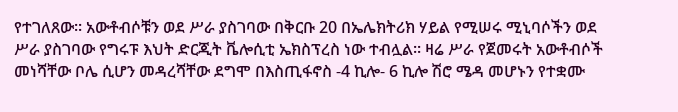የተገለጸው፡፡ አውቶብሶቹን ወደ ሥራ ያስገባው በቅርቡ 20 በኤሌክትሪክ ሃይል የሚሠሩ ሚኒባሶችን ወደ ሥራ ያስገባው የግሩፑ እህት ድርጂት ቬሎሲቲ ኤክስፕረስ ነው ተብሏል፡፡ ዛሬ ሥራ የጀመሩት አውቶብሶች መነሻቸው ቦሌ ሲሆን መዳረሻቸው ደግሞ በእስጢፋኖስ -4 ኪሎ- 6 ኪሎ ሽሮ ሜዳ መሆኑን የተቋሙ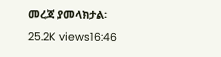መረጃ ያመላክታል፡ 25.2K views16:46